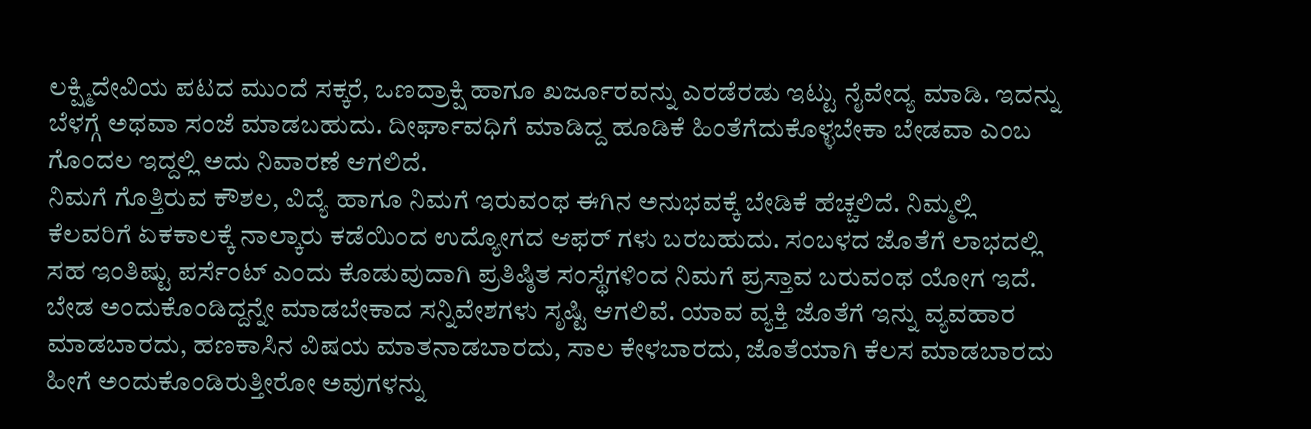ಲಕ್ಷ್ಮಿದೇವಿಯ ಪಟದ ಮುಂದೆ ಸಕ್ಕರೆ, ಒಣದ್ರಾಕ್ಷಿ ಹಾಗೂ ಖರ್ಜೂರವನ್ನು ಎರಡೆರಡು ಇಟ್ಟು ನೈವೇದ್ಯ ಮಾಡಿ. ಇದನ್ನು ಬೆಳಗ್ಗೆ ಅಥವಾ ಸಂಜೆ ಮಾಡಬಹುದು. ದೀರ್ಘಾವಧಿಗೆ ಮಾಡಿದ್ದ ಹೂಡಿಕೆ ಹಿಂತೆಗೆದುಕೊಳ್ಳಬೇಕಾ ಬೇಡವಾ ಎಂಬ ಗೊಂದಲ ಇದ್ದಲ್ಲಿ ಅದು ನಿವಾರಣೆ ಆಗಲಿದೆ.
ನಿಮಗೆ ಗೊತ್ತಿರುವ ಕೌಶಲ, ವಿದ್ಯೆ ಹಾಗೂ ನಿಮಗೆ ಇರುವಂಥ ಈಗಿನ ಅನುಭವಕ್ಕೆ ಬೇಡಿಕೆ ಹೆಚ್ಚಲಿದೆ. ನಿಮ್ಮಲ್ಲಿ ಕೆಲವರಿಗೆ ಏಕಕಾಲಕ್ಕೆ ನಾಲ್ಕಾರು ಕಡೆಯಿಂದ ಉದ್ಯೋಗದ ಆಫರ್ ಗಳು ಬರಬಹುದು. ಸಂಬಳದ ಜೊತೆಗೆ ಲಾಭದಲ್ಲಿ ಸಹ ಇಂತಿಷ್ಟು ಪರ್ಸೆಂಟ್ ಎಂದು ಕೊಡುವುದಾಗಿ ಪ್ರತಿಷ್ಠಿತ ಸಂಸ್ಥೆಗಳಿಂದ ನಿಮಗೆ ಪ್ರಸ್ತಾವ ಬರುವಂಥ ಯೋಗ ಇದೆ.
ಬೇಡ ಅಂದುಕೊಂಡಿದ್ದನ್ನೇ ಮಾಡಬೇಕಾದ ಸನ್ನಿವೇಶಗಳು ಸೃಷ್ಟಿ ಆಗಲಿವೆ. ಯಾವ ವ್ಯಕ್ತಿ ಜೊತೆಗೆ ಇನ್ನು ವ್ಯವಹಾರ ಮಾಡಬಾರದು, ಹಣಕಾಸಿನ ವಿಷಯ ಮಾತನಾಡಬಾರದು, ಸಾಲ ಕೇಳಬಾರದು, ಜೊತೆಯಾಗಿ ಕೆಲಸ ಮಾಡಬಾರದು ಹೀಗೆ ಅಂದುಕೊಂಡಿರುತ್ತೀರೋ ಅವುಗಳನ್ನು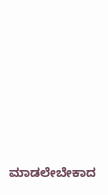ಮಾಡಲೇಬೇಕಾದ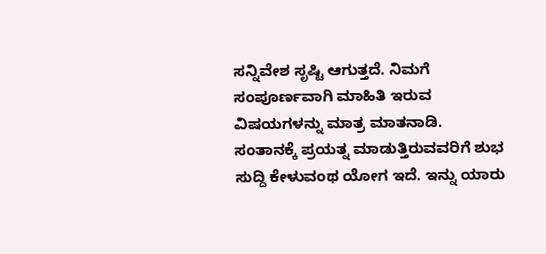ಸನ್ನಿವೇಶ ಸೃಷ್ಟಿ ಆಗುತ್ತದೆ. ನಿಮಗೆ ಸಂಪೂರ್ಣವಾಗಿ ಮಾಹಿತಿ ಇರುವ ವಿಷಯಗಳನ್ನು ಮಾತ್ರ ಮಾತನಾಡಿ.
ಸಂತಾನಕ್ಕೆ ಪ್ರಯತ್ನ ಮಾಡುತ್ತಿರುವವರಿಗೆ ಶುಭ ಸುದ್ದಿ ಕೇಳುವಂಥ ಯೋಗ ಇದೆ. ಇನ್ನು ಯಾರು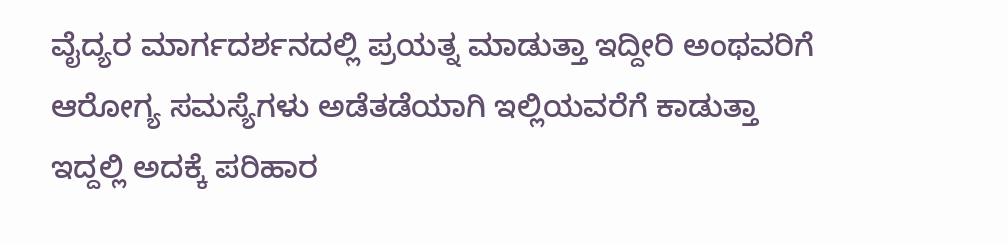ವೈದ್ಯರ ಮಾರ್ಗದರ್ಶನದಲ್ಲಿ ಪ್ರಯತ್ನ ಮಾಡುತ್ತಾ ಇದ್ದೀರಿ ಅಂಥವರಿಗೆ ಆರೋಗ್ಯ ಸಮಸ್ಯೆಗಳು ಅಡೆತಡೆಯಾಗಿ ಇಲ್ಲಿಯವರೆಗೆ ಕಾಡುತ್ತಾ ಇದ್ದಲ್ಲಿ ಅದಕ್ಕೆ ಪರಿಹಾರ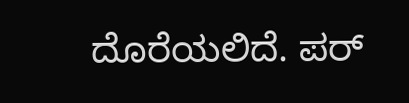ದೊರೆಯಲಿದೆ. ಪರ್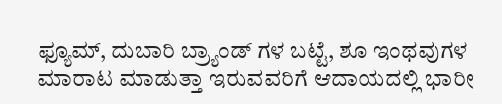ಫ್ಯೂಮ್, ದುಬಾರಿ ಬ್ರ್ಯಾಂಡ್ ಗಳ ಬಟ್ಟೆ, ಶೂ ಇಂಥವುಗಳ ಮಾರಾಟ ಮಾಡುತ್ತಾ ಇರುವವರಿಗೆ ಆದಾಯದಲ್ಲಿ ಭಾರೀ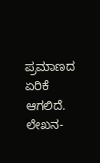ಪ್ರಮಾಣದ ಏರಿಕೆ ಆಗಲಿದೆ.
ಲೇಖನ-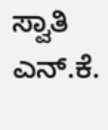ಸ್ವಾತಿ ಎನ್.ಕೆ.